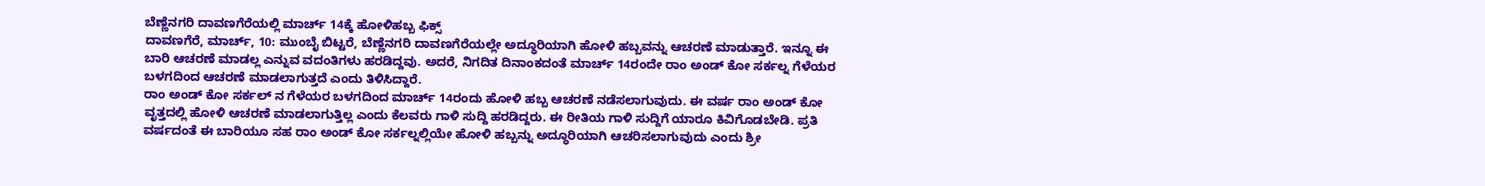ಬೆಣ್ಣೆನಗರಿ ದಾವಣಗೆರೆಯಲ್ಲಿ ಮಾರ್ಚ್ 14ಕ್ಕೆ ಹೋಳಿಹಬ್ಬ ಫಿಕ್ಸ್
ದಾವಣಗೆರೆ, ಮಾರ್ಚ್, 10: ಮುಂಬೈ ಬಿಟ್ಟರೆ, ಬೆಣ್ಣೆನಗರಿ ದಾವಣಗೆರೆಯಲ್ಲೇ ಅದ್ಧೂರಿಯಾಗಿ ಹೋಳಿ ಹಬ್ಬವನ್ನು ಆಚರಣೆ ಮಾಡುತ್ತಾರೆ. ಇನ್ನೂ ಈ ಬಾರಿ ಆಚರಣೆ ಮಾಡಲ್ಲ ಎನ್ನುವ ವದಂತಿಗಳು ಹರಡಿದ್ದವು. ಅದರೆ, ನಿಗದಿತ ದಿನಾಂಕದಂತೆ ಮಾರ್ಚ್ 14ರಂದೇ ರಾಂ ಅಂಡ್ ಕೋ ಸರ್ಕಲ್ನ ಗೆಳೆಯರ ಬಳಗದಿಂದ ಆಚರಣೆ ಮಾಡಲಾಗುತ್ತದೆ ಎಂದು ತಿಳಿಸಿದ್ದಾರೆ.
ರಾಂ ಅಂಡ್ ಕೋ ಸರ್ಕಲ್ ನ ಗೆಳೆಯರ ಬಳಗದಿಂದ ಮಾರ್ಚ್ 14ರಂದು ಹೋಳಿ ಹಬ್ಬ ಆಚರಣೆ ನಡೆಸಲಾಗುವುದು. ಈ ವರ್ಷ ರಾಂ ಅಂಡ್ ಕೋ ವೃತ್ತದಲ್ಲಿ ಹೋಳಿ ಆಚರಣೆ ಮಾಡಲಾಗುತ್ತಿಲ್ಲ ಎಂದು ಕೆಲವರು ಗಾಳಿ ಸುದ್ದಿ ಹರಡಿದ್ದರು. ಈ ರೀತಿಯ ಗಾಳಿ ಸುದ್ದಿಗೆ ಯಾರೂ ಕಿವಿಗೊಡಬೇಡಿ. ಪ್ರತಿ ವರ್ಷದಂತೆ ಈ ಬಾರಿಯೂ ಸಹ ರಾಂ ಅಂಡ್ ಕೋ ಸರ್ಕಲ್ನಲ್ಲಿಯೇ ಹೋಳಿ ಹಬ್ಬನ್ನು ಅದ್ಧೂರಿಯಾಗಿ ಆಚರಿಸಲಾಗುವುದು ಎಂದು ಶ್ರೀ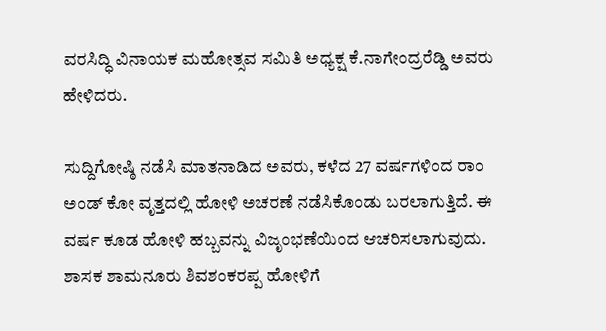ವರಸಿದ್ಧಿ ವಿನಾಯಕ ಮಹೋತ್ಸವ ಸಮಿತಿ ಅಧ್ಯಕ್ಷ ಕೆ.ನಾಗೇಂದ್ರರೆಡ್ಡಿ ಅವರು ಹೇಳಿದರು.

ಸುದ್ದಿಗೋಷ್ಠಿ ನಡೆಸಿ ಮಾತನಾಡಿದ ಅವರು, ಕಳೆದ 27 ವರ್ಷಗಳಿಂದ ರಾಂ ಅಂಡ್ ಕೋ ವೃತ್ತದಲ್ಲಿ ಹೋಳಿ ಅಚರಣೆ ನಡೆಸಿಕೊಂಡು ಬರಲಾಗುತ್ತಿದೆ. ಈ ವರ್ಷ ಕೂಡ ಹೋಳಿ ಹಬ್ಬವನ್ನು ವಿಜೃಂಭಣೆಯಿಂದ ಆಚರಿಸಲಾಗುವುದು. ಶಾಸಕ ಶಾಮನೂರು ಶಿವಶಂಕರಪ್ಪ ಹೋಳಿಗೆ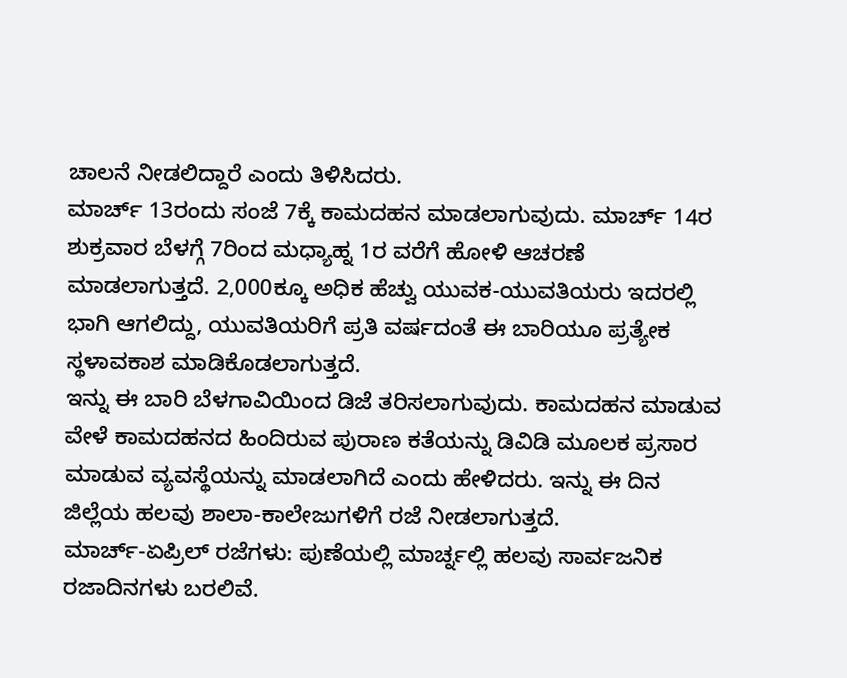ಚಾಲನೆ ನೀಡಲಿದ್ದಾರೆ ಎಂದು ತಿಳಿಸಿದರು.
ಮಾರ್ಚ್ 13ರಂದು ಸಂಜೆ 7ಕ್ಕೆ ಕಾಮದಹನ ಮಾಡಲಾಗುವುದು. ಮಾರ್ಚ್ 14ರ ಶುಕ್ರವಾರ ಬೆಳಗ್ಗೆ 7ರಿಂದ ಮಧ್ಯಾಹ್ನ 1ರ ವರೆಗೆ ಹೋಳಿ ಆಚರಣೆ ಮಾಡಲಾಗುತ್ತದೆ. 2,000ಕ್ಕೂ ಅಧಿಕ ಹೆಚ್ವು ಯುವಕ-ಯುವತಿಯರು ಇದರಲ್ಲಿ ಭಾಗಿ ಆಗಲಿದ್ದು, ಯುವತಿಯರಿಗೆ ಪ್ರತಿ ವರ್ಷದಂತೆ ಈ ಬಾರಿಯೂ ಪ್ರತ್ಯೇಕ ಸ್ಥಳಾವಕಾಶ ಮಾಡಿಕೊಡಲಾಗುತ್ತದೆ.
ಇನ್ನು ಈ ಬಾರಿ ಬೆಳಗಾವಿಯಿಂದ ಡಿಜೆ ತರಿಸಲಾಗುವುದು. ಕಾಮದಹನ ಮಾಡುವ ವೇಳೆ ಕಾಮದಹನದ ಹಿಂದಿರುವ ಪುರಾಣ ಕತೆಯನ್ನು ಡಿವಿಡಿ ಮೂಲಕ ಪ್ರಸಾರ ಮಾಡುವ ವ್ಯವಸ್ಥೆಯನ್ನು ಮಾಡಲಾಗಿದೆ ಎಂದು ಹೇಳಿದರು. ಇನ್ನು ಈ ದಿನ ಜಿಲ್ಲೆಯ ಹಲವು ಶಾಲಾ-ಕಾಲೇಜುಗಳಿಗೆ ರಜೆ ನೀಡಲಾಗುತ್ತದೆ.
ಮಾರ್ಚ್-ಏಪ್ರಿಲ್ ರಜೆಗಳು: ಪುಣೆಯಲ್ಲಿ ಮಾರ್ಚ್ನಲ್ಲಿ ಹಲವು ಸಾರ್ವಜನಿಕ ರಜಾದಿನಗಳು ಬರಲಿವೆ.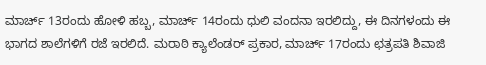ಮಾರ್ಚ್ 13ರಂದು ಹೋಳಿ ಹಬ್ಬ, ಮಾರ್ಚ್ 14ರಂದು ಧುಲಿ ವಂದನಾ ಇರಲಿದ್ದು, ಈ ದಿನಗಳಂದು ಈ ಭಾಗದ ಶಾಲೆಗಳಿಗೆ ರಜೆ ಇರಲಿದೆ. ಮರಾಠಿ ಕ್ಯಾಲೆಂಡರ್ ಪ್ರಕಾರ, ಮಾರ್ಚ್ 17ರಂದು ಛತ್ರಪತಿ ಶಿವಾಜಿ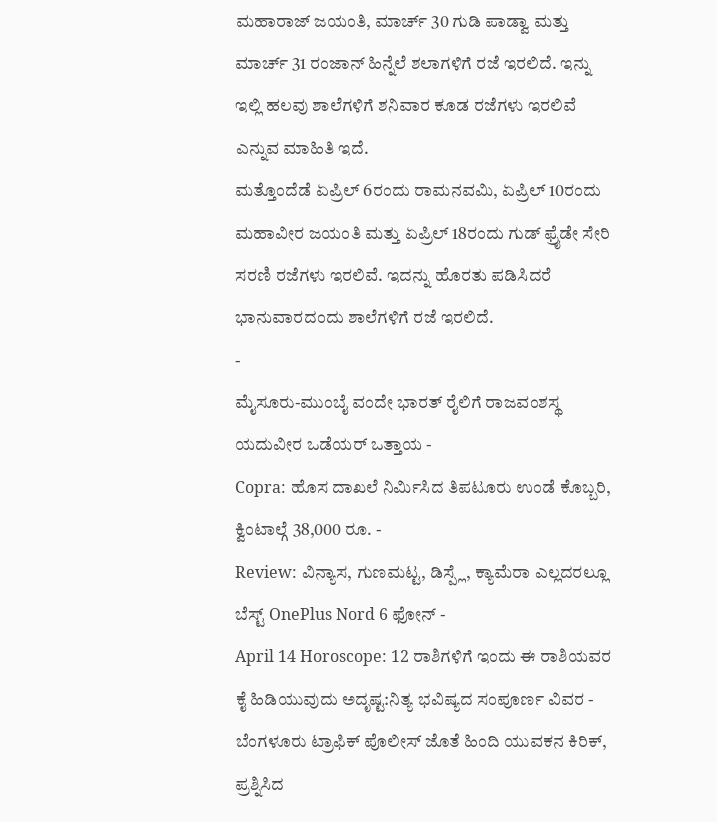ಮಹಾರಾಜ್ ಜಯಂತಿ, ಮಾರ್ಚ್ 30 ಗುಡಿ ಪಾಡ್ವಾ ಮತ್ತು ಮಾರ್ಚ್ 31 ರಂಜಾನ್ ಹಿನ್ನೆಲೆ ಶಲಾಗಳಿಗೆ ರಜೆ ಇರಲಿದೆ. ಇನ್ನು ಇಲ್ಲಿ ಹಲವು ಶಾಲೆಗಳಿಗೆ ಶನಿವಾರ ಕೂಡ ರಜೆಗಳು ಇರಲಿವೆ ಎನ್ನುವ ಮಾಹಿತಿ ಇದೆ.
ಮತ್ತೊಂದೆಡೆ ಏಪ್ರಿಲ್ 6ರಂದು ರಾಮನವಮಿ, ಏಪ್ರಿಲ್ 10ರಂದು ಮಹಾವೀರ ಜಯಂತಿ ಮತ್ತು ಏಪ್ರಿಲ್ 18ರಂದು ಗುಡ್ ಫ್ರೈಡೇ ಸೇರಿ ಸರಣಿ ರಜೆಗಳು ಇರಲಿವೆ. ಇದನ್ನು ಹೊರತು ಪಡಿಸಿದರೆ ಭಾನುವಾರದಂದು ಶಾಲೆಗಳಿಗೆ ರಜೆ ಇರಲಿದೆ.
-
ಮೈಸೂರು-ಮುಂಬೈ ವಂದೇ ಭಾರತ್ ರೈಲಿಗೆ ರಾಜವಂಶಸ್ಥ ಯದುವೀರ ಒಡೆಯರ್ ಒತ್ತಾಯ -
Copra: ಹೊಸ ದಾಖಲೆ ನಿರ್ಮಿಸಿದ ತಿಪಟೂರು ಉಂಡೆ ಕೊಬ್ಬರಿ, ಕ್ವಿಂಟಾಲ್ಗೆ 38,000 ರೂ. -
Review: ವಿನ್ಯಾಸ, ಗುಣಮಟ್ಟ, ಡಿಸ್ಪ್ಲೆ, ಕ್ಯಾಮೆರಾ ಎಲ್ಲದರಲ್ಲೂ ಬೆಸ್ಟ್ OnePlus Nord 6 ಫೋನ್ -
April 14 Horoscope: 12 ರಾಶಿಗಳಿಗೆ ಇಂದು ಈ ರಾಶಿಯವರ ಕೈ ಹಿಡಿಯುವುದು ಅದೃಷ್ಟ:ನಿತ್ಯ ಭವಿಷ್ಯದ ಸಂಪೂರ್ಣ ವಿವರ -
ಬೆಂಗಳೂರು ಟ್ರಾಫಿಕ್ ಪೊಲೀಸ್ ಜೊತೆ ಹಿಂದಿ ಯುವಕನ ಕಿರಿಕ್, ಪ್ರಶ್ನಿಸಿದ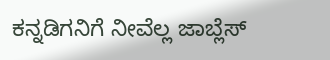ಕನ್ನಡಿಗನಿಗೆ ನೀವೆಲ್ಲ ಜಾಬ್ಲೆಸ್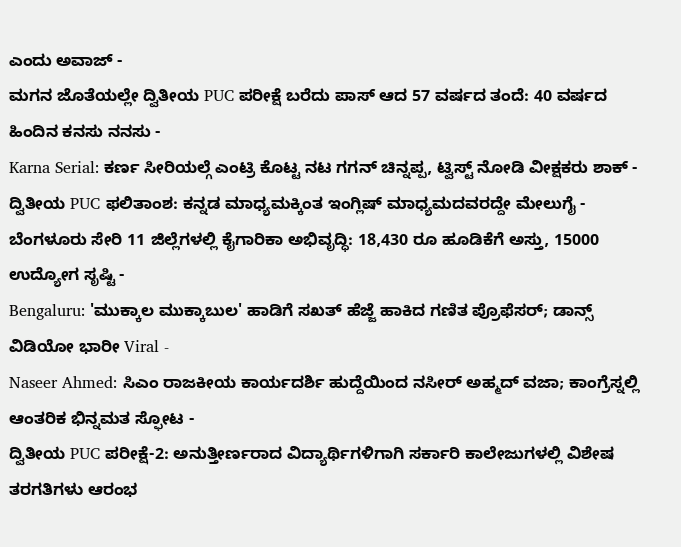ಎಂದು ಅವಾಜ್ -
ಮಗನ ಜೊತೆಯಲ್ಲೇ ದ್ವಿತೀಯ PUC ಪರೀಕ್ಷೆ ಬರೆದು ಪಾಸ್ ಆದ 57 ವರ್ಷದ ತಂದೆ: 40 ವರ್ಷದ ಹಿಂದಿನ ಕನಸು ನನಸು -
Karna Serial: ಕರ್ಣ ಸೀರಿಯಲ್ಗೆ ಎಂಟ್ರಿ ಕೊಟ್ಟ ನಟ ಗಗನ್ ಚಿನ್ನಪ್ಪ, ಟ್ವಿಸ್ಟ್ ನೋಡಿ ವೀಕ್ಷಕರು ಶಾಕ್ -
ದ್ವಿತೀಯ PUC ಫಲಿತಾಂಶ: ಕನ್ನಡ ಮಾಧ್ಯಮಕ್ಕಿಂತ ಇಂಗ್ಲಿಷ್ ಮಾಧ್ಯಮದವರದ್ದೇ ಮೇಲುಗೈ -
ಬೆಂಗಳೂರು ಸೇರಿ 11 ಜಿಲ್ಲೆಗಳಲ್ಲಿ ಕೈಗಾರಿಕಾ ಅಭಿವೃದ್ಧಿ: 18,430 ರೂ ಹೂಡಿಕೆಗೆ ಅಸ್ತು, 15000 ಉದ್ಯೋಗ ಸೃಷ್ಟಿ -
Bengaluru: 'ಮುಕ್ಕಾಲ ಮುಕ್ಕಾಬುಲ' ಹಾಡಿಗೆ ಸಖತ್ ಹೆಜ್ಜೆ ಹಾಕಿದ ಗಣಿತ ಪ್ರೊಫೆಸರ್; ಡಾನ್ಸ್ ವಿಡಿಯೋ ಭಾರೀ Viral -
Naseer Ahmed: ಸಿಎಂ ರಾಜಕೀಯ ಕಾರ್ಯದರ್ಶಿ ಹುದ್ದೆಯಿಂದ ನಸೀರ್ ಅಹ್ಮದ್ ವಜಾ; ಕಾಂಗ್ರೆಸ್ನಲ್ಲಿ ಆಂತರಿಕ ಭಿನ್ನಮತ ಸ್ಫೋಟ -
ದ್ವಿತೀಯ PUC ಪರೀಕ್ಷೆ-2: ಅನುತ್ತೀರ್ಣರಾದ ವಿದ್ಯಾರ್ಥಿಗಳಿಗಾಗಿ ಸರ್ಕಾರಿ ಕಾಲೇಜುಗಳಲ್ಲಿ ವಿಶೇಷ ತರಗತಿಗಳು ಆರಂಭ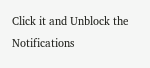Click it and Unblock the Notifications